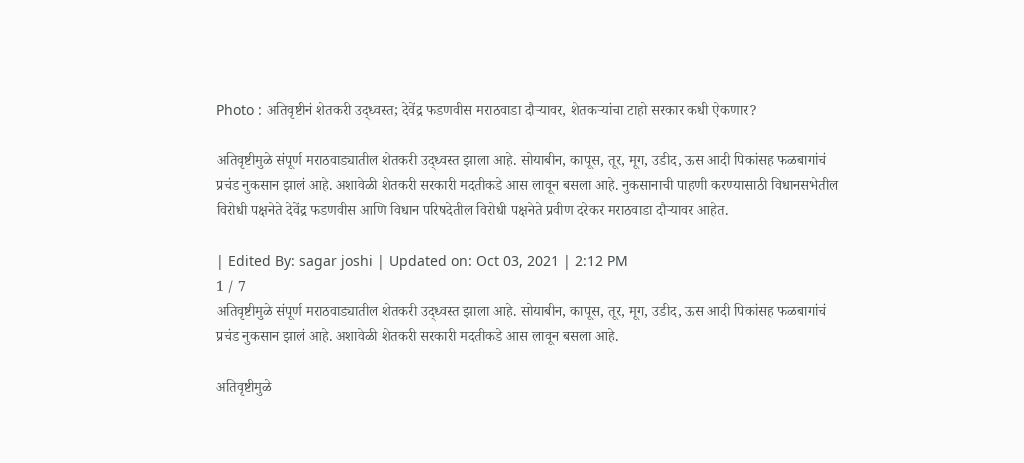Photo : अतिवृष्टीनं शेतकरी उद्ध्वस्त; देवेंद्र फडणवीस मराठवाडा दौऱ्यावर, शेतकऱ्यांचा टाहो सरकार कधी ऐकणार?

अतिवृष्टीमुळे संपूर्ण मराठवाड्यातील शेतकरी उद्ध्वस्त झाला आहे. सोयाबीन, कापूस, तूर, मूग, उडीद, ऊस आदी पिकांसह फळबागांचं प्रचंड नुकसान झालं आहे. अशावेळी शेतकरी सरकारी मदतीकडे आस लावून बसला आहे. नुकसानाची पाहणी करण्यासाठी विधानसभेतील विरोधी पक्षनेते देवेंद्र फडणवीस आणि विधान परिषदेतील विरोधी पक्षनेते प्रवीण दरेकर मराठवाडा दौऱ्यावर आहेत.

| Edited By: sagar joshi | Updated on: Oct 03, 2021 | 2:12 PM
1 / 7
अतिवृष्टीमुळे संपूर्ण मराठवाड्यातील शेतकरी उद्ध्वस्त झाला आहे. सोयाबीन, कापूस, तूर, मूग, उडीद, ऊस आदी पिकांसह फळबागांचं प्रचंड नुकसान झालं आहे. अशावेळी शेतकरी सरकारी मदतीकडे आस लावून बसला आहे.

अतिवृष्टीमुळे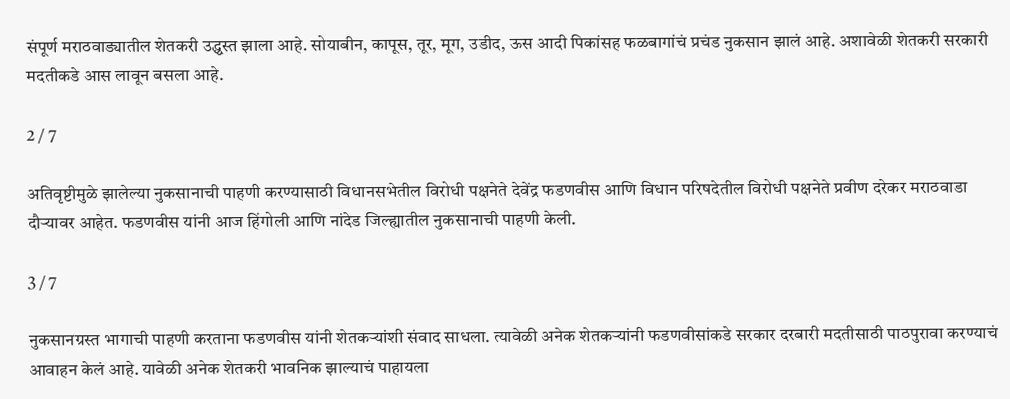संपूर्ण मराठवाड्यातील शेतकरी उद्ध्वस्त झाला आहे. सोयाबीन, कापूस, तूर, मूग, उडीद, ऊस आदी पिकांसह फळबागांचं प्रचंड नुकसान झालं आहे. अशावेळी शेतकरी सरकारी मदतीकडे आस लावून बसला आहे.

2 / 7

अतिवृष्टीमुळे झालेल्या नुकसानाची पाहणी करण्यासाठी विधानसभेतील विरोधी पक्षनेते देवेंद्र फडणवीस आणि विधान परिषदेतील विरोधी पक्षनेते प्रवीण दरेकर मराठवाडा दौऱ्यावर आहेत. फडणवीस यांनी आज हिंगोली आणि नांदेड जिल्ह्यातील नुकसानाची पाहणी केली.

3 / 7

नुकसानग्रस्त भागाची पाहणी करताना फडणवीस यांनी शेतकऱ्यांशी संवाद साधला. त्यावेळी अनेक शेतकऱ्यांनी फडणवीसांकडे सरकार दरबारी मदतीसाठी पाठपुरावा करण्याचं आवाहन केलं आहे. यावेळी अनेक शेतकरी भावनिक झाल्याचं पाहायला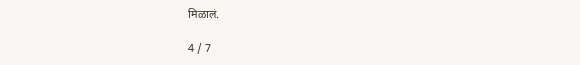मिळालं.

4 / 7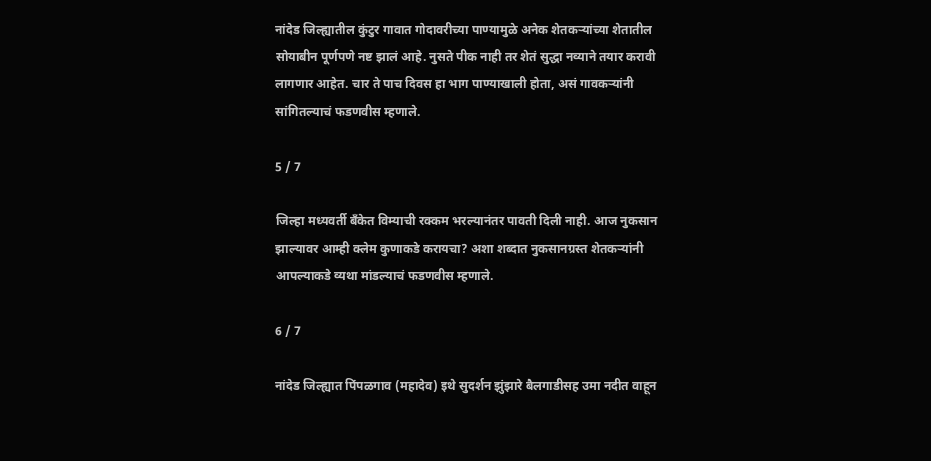नांदेड जिल्ह्यातील कुंटुर गावात गोदावरीच्या पाण्यामुळे अनेक शेतकऱ्यांच्या शेतातील सोयाबीन पूर्णपणे नष्ट झालं आहे. नुसते पीक नाही तर शेतं सुद्धा नव्याने तयार करावी लागणार आहेत. चार ते पाच दिवस हा भाग पाण्याखाली होता, असं गावकऱ्यांनी सांगितल्याचं फडणवीस म्हणाले.

5 / 7

जिल्हा मध्यवर्ती बँकेत विम्याची रक्कम भरल्यानंतर पावती दिली नाही. आज नुकसान झाल्यावर आम्ही क्लेम कुणाकडे करायचा? अशा शब्दात नुकसानग्रस्त शेतकऱ्यांनी आपल्याकडे व्यथा मांडल्याचं फडणवीस म्हणाले.

6 / 7

नांदेड जिल्ह्यात पिंपळगाव (महादेव) इथे सुदर्शन झुंझारे बैलगाडीसह उमा नदीत वाहून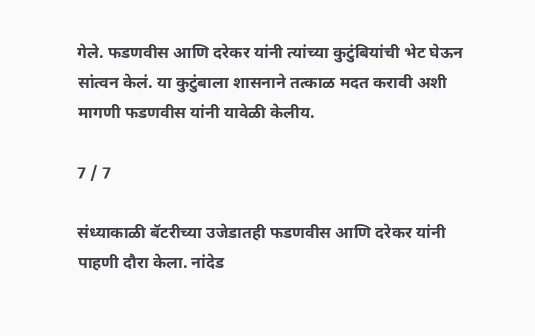गेले. फडणवीस आणि दरेकर यांनी त्यांच्या कुटुंबियांची भेट घेऊन सांत्वन केलं. या कुटुंबाला शासनाने तत्काळ मदत करावी अशी मागणी फडणवीस यांनी यावेळी केलीय.

7 / 7

संध्याकाळी बॅटरीच्या उजेडातही फडणवीस आणि दरेकर यांनी पाहणी दौरा केला. नांदेड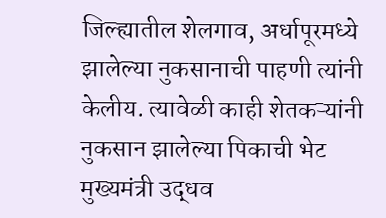जिल्ह्यातील शेलगाव, अर्धापूरमध्ये झालेल्या नुकसानाची पाहणी त्यांनी केलीय. त्यावेळी काही शेतकऱ्यांनी नुकसान झालेल्या पिकाची भेट मुख्यमंत्री उद्धव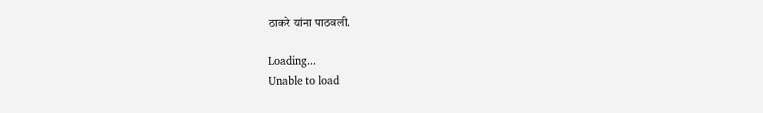ठाकरे यांना पाठवली.

Loading...
Unable to load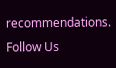recommendations.
Follow Us